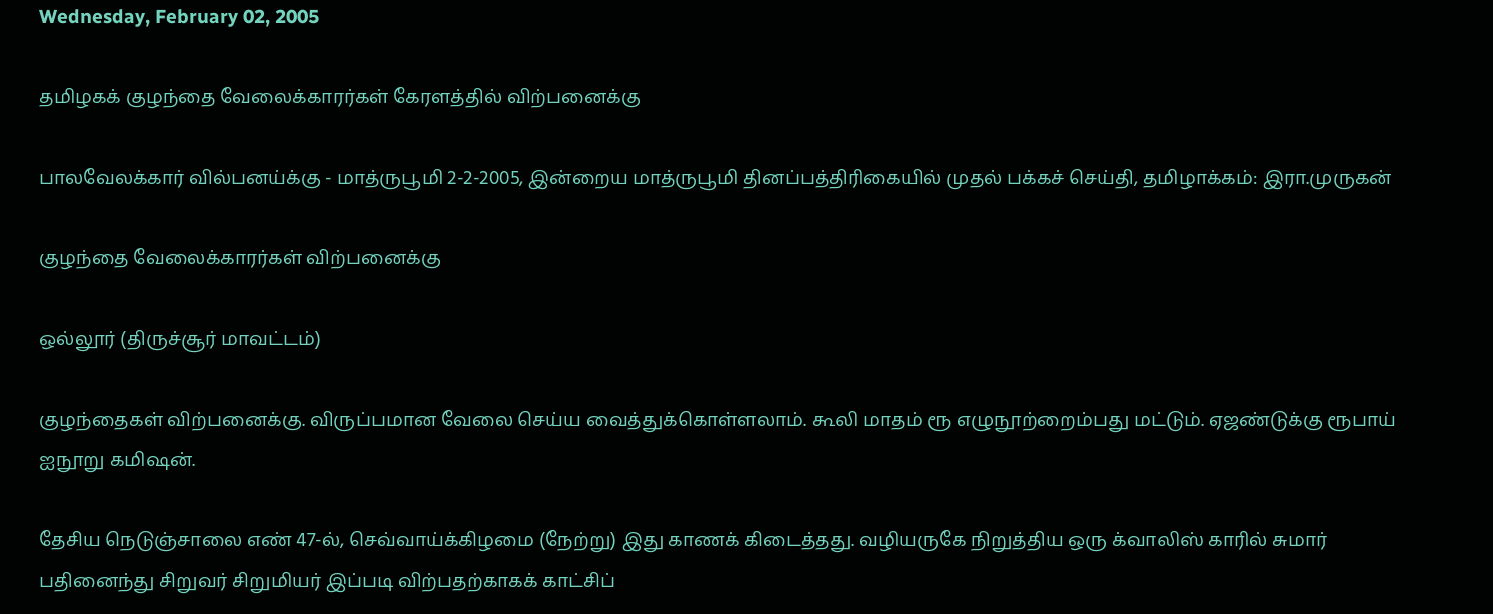Wednesday, February 02, 2005

தமிழகக் குழந்தை வேலைக்காரர்கள் கேரளத்தில் விற்பனைக்கு

பாலவேலக்கார் வில்பனய்க்கு - மாத்ருபூமி 2-2-2005, இன்றைய மாத்ருபூமி தினப்பத்திரிகையில் முதல் பக்கச் செய்தி, தமிழாக்கம்: இரா.முருகன்

குழந்தை வேலைக்காரர்கள் விற்பனைக்கு

ஒல்லூர் (திருச்சூர் மாவட்டம்)

குழந்தைகள் விற்பனைக்கு. விருப்பமான வேலை செய்ய வைத்துக்கொள்ளலாம். கூலி மாதம் ரூ எழுநூற்றைம்பது மட்டும். ஏஜண்டுக்கு ரூபாய் ஐநூறு கமிஷன்.

தேசிய நெடுஞ்சாலை எண் 47-ல், செவ்வாய்க்கிழமை (நேற்று) இது காணக் கிடைத்தது. வழியருகே நிறுத்திய ஒரு க்வாலிஸ் காரில் சுமார் பதினைந்து சிறுவர் சிறுமியர் இப்படி விற்பதற்காகக் காட்சிப்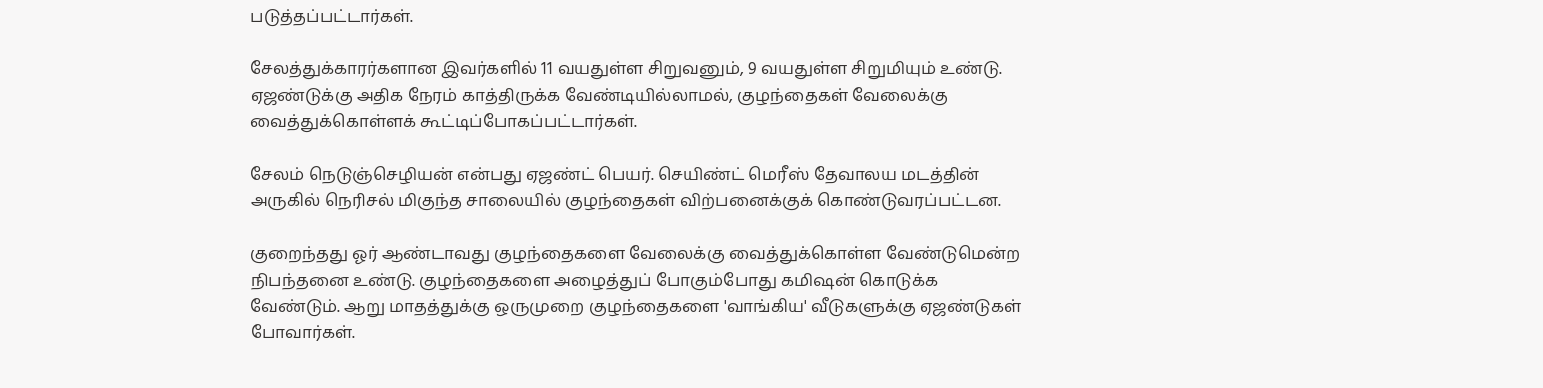படுத்தப்பட்டார்கள்.

சேலத்துக்காரர்களான இவர்களில் 11 வயதுள்ள சிறுவனும், 9 வயதுள்ள சிறுமியும் உண்டு. ஏஜண்டுக்கு அதிக நேரம் காத்திருக்க வேண்டியில்லாமல், குழந்தைகள் வேலைக்கு வைத்துக்கொள்ளக் கூட்டிப்போகப்பட்டார்கள்.

சேலம் நெடுஞ்செழியன் என்பது ஏஜண்ட் பெயர். செயிண்ட் மெரீஸ் தேவாலய மடத்தின் அருகில் நெரிசல் மிகுந்த சாலையில் குழந்தைகள் விற்பனைக்குக் கொண்டுவரப்பட்டன.

குறைந்தது ஓர் ஆண்டாவது குழந்தைகளை வேலைக்கு வைத்துக்கொள்ள வேண்டுமென்ற நிபந்தனை உண்டு. குழந்தைகளை அழைத்துப் போகும்போது கமிஷன் கொடுக்க வேண்டும். ஆறு மாதத்துக்கு ஒருமுறை குழந்தைகளை 'வாங்கிய' வீடுகளுக்கு ஏஜண்டுகள் போவார்கள்.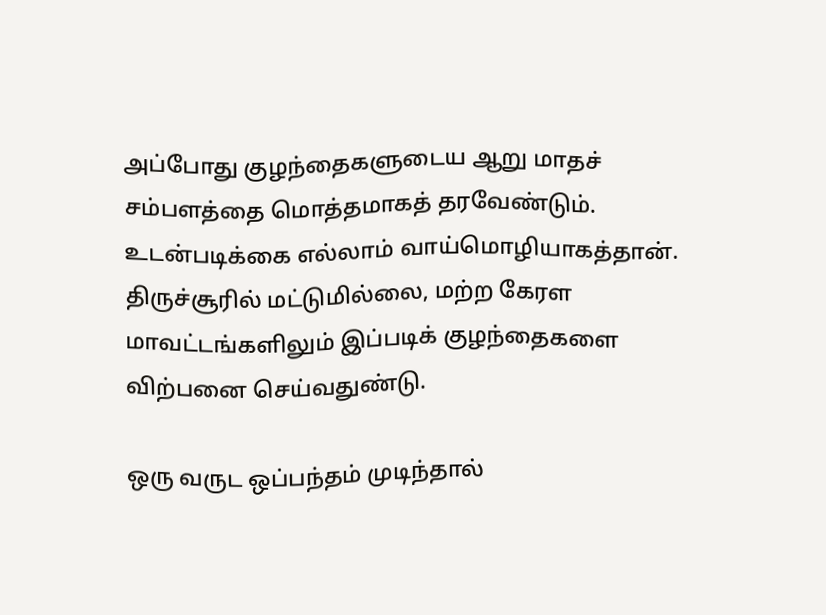அப்போது குழந்தைகளுடைய ஆறு மாதச் சம்பளத்தை மொத்தமாகத் தரவேண்டும். உடன்படிக்கை எல்லாம் வாய்மொழியாகத்தான். திருச்சூரில் மட்டுமில்லை, மற்ற கேரள மாவட்டங்களிலும் இப்படிக் குழந்தைகளை விற்பனை செய்வதுண்டு.

ஒரு வருட ஒப்பந்தம் முடிந்தால்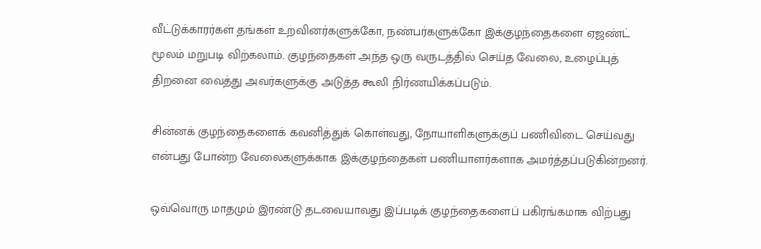வீட்டுக்காரர்கள் தங்கள் உறவினர்களுக்கோ, நண்பர்களுக்கோ இக்குழந்தைகளை ஏஜண்ட் மூலம் மறுபடி விற்கலாம். குழந்தைகள் அந்த ஒரு வருடத்தில் செய்த வேலை, உழைப்புத் திறனை வைத்து அவர்களுக்கு அடுத்த கூலி நிர்ணயிக்கப்படும்.

சின்னக் குழந்தைகளைக் கவனித்துக் கொள்வது, நோயாளிகளுக்குப் பணிவிடை செய்வது என்பது போன்ற வேலைகளுக்காக இக்குழந்தைகள் பணியாளர்களாக அமர்த்தப்படுகின்றனர்.

ஒவ்வொரு மாதமும் இரண்டு தடவையாவது இப்படிக் குழந்தைகளைப் பகிரங்கமாக விற்பது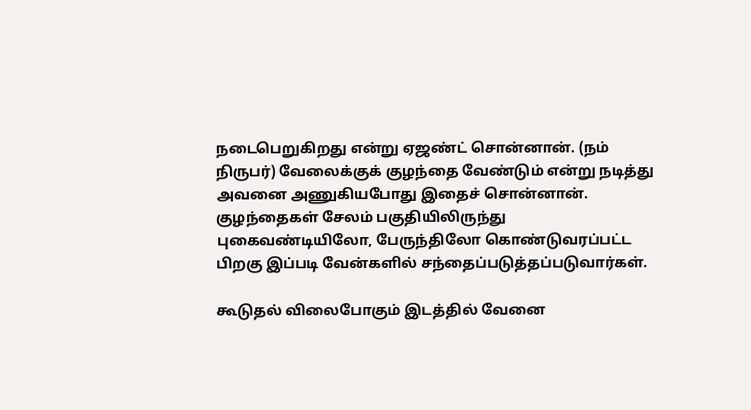நடைபெறுகிறது என்று ஏஜண்ட் சொன்னான். (நம் நிருபர்) வேலைக்குக் குழந்தை வேண்டும் என்று நடித்து அவனை அணுகியபோது இதைச் சொன்னான். குழந்தைகள் சேலம் பகுதியிலிருந்து புகைவண்டியிலோ, பேருந்திலோ கொண்டுவரப்பட்ட பிறகு இப்படி வேன்களில் சந்தைப்படுத்தப்படுவார்கள்.

கூடுதல் விலைபோகும் இடத்தில் வேனை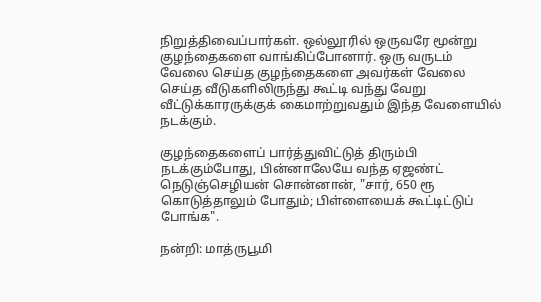நிறுத்திவைப்பார்கள். ஒல்லூரில் ஒருவரே மூன்று குழந்தைகளை வாங்கிப்போனார். ஒரு வருடம் வேலை செய்த குழந்தைகளை அவர்கள் வேலை செய்த வீடுகளிலிருந்து கூட்டி வந்து வேறு வீட்டுக்காரருக்குக் கைமாற்றுவதும் இந்த வேளையில் நடக்கும்.

குழந்தைகளைப் பார்த்துவிட்டுத் திரும்பி நடக்கும்போது, பின்னாலேயே வந்த ஏஜண்ட் நெடுஞ்செழியன் சொன்னான், "சார், 650 ரூ கொடுத்தாலும் போதும்; பிள்ளையைக் கூட்டிட்டுப் போங்க".

நன்றி: மாத்ருபூமி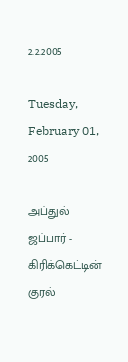2.2.2005

Tuesday, February 01, 2005

அப்துல் ஜப்பார் - கிரிக்கெட்டின் குரல்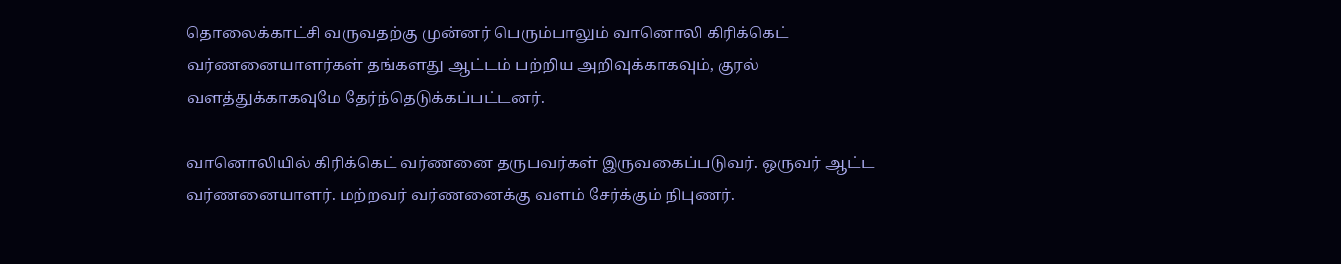தொலைக்காட்சி வருவதற்கு முன்னர் பெரும்பாலும் வானொலி கிரிக்கெட் வர்ணனையாளர்கள் தங்களது ஆட்டம் பற்றிய அறிவுக்காகவும், குரல் வளத்துக்காகவுமே தேர்ந்தெடுக்கப்பட்டனர்.

வானொலியில் கிரிக்கெட் வர்ணனை தருபவர்கள் இருவகைப்படுவர். ஒருவர் ஆட்ட வர்ணனையாளர். மற்றவர் வர்ணனைக்கு வளம் சேர்க்கும் நிபுணர்.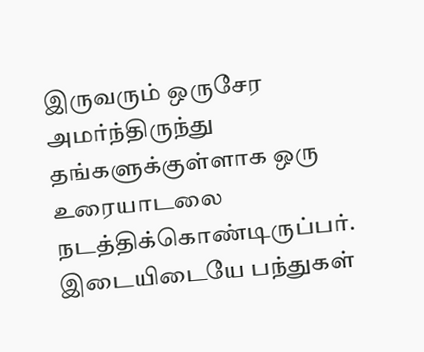இருவரும் ஒருசேர அமர்ந்திருந்து தங்களுக்குள்ளாக ஒரு உரையாடலை நடத்திக்கொண்டிருப்பர். இடையிடையே பந்துகள்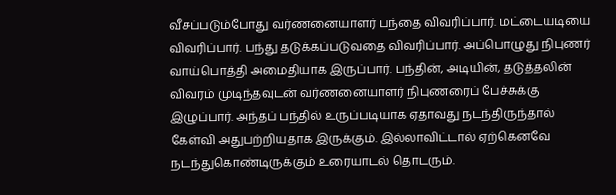வீசப்படும்போது வர்ணனையாளர் பந்தை விவரிப்பார். மட்டையடியை விவரிப்பார். பந்து தடுக்கப்படுவதை விவரிப்பார். அப்பொழுது நிபுணர் வாய்பொத்தி அமைதியாக இருப்பார். பந்தின், அடியின், தடுத்தலின் விவரம் முடிந்தவுடன் வர்ணனையாளர் நிபுணரைப் பேச்சுக்கு இழுப்பார். அந்தப் பந்தில் உருப்படியாக ஏதாவது நடந்திருந்தால் கேள்வி அதுபற்றியதாக இருக்கும். இல்லாவிட்டால் ஏற்கெனவே நடந்துகொண்டிருக்கும் உரையாடல் தொடரும்.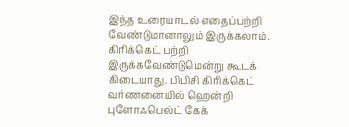இந்த உரையாடல் எதைப்பற்றி வேண்டுமானாலும் இருக்கலாம். கிரிக்கெட் பற்றி இருக்கவேண்டுமென்று கூடக் கிடையாது. பிபிசி கிரிக்கெட் வர்ணனையில் ஹென்றி புளோஃபெல்ட் கேக்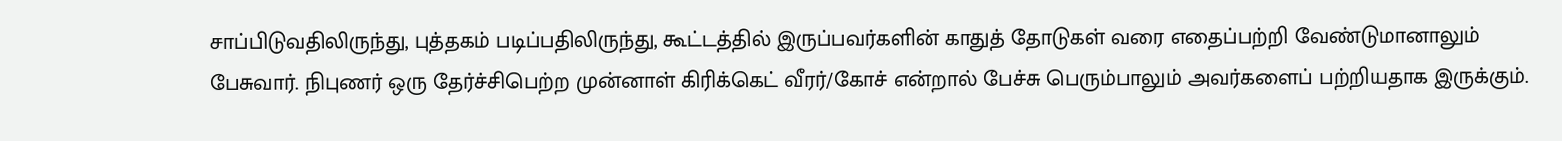சாப்பிடுவதிலிருந்து, புத்தகம் படிப்பதிலிருந்து, கூட்டத்தில் இருப்பவர்களின் காதுத் தோடுகள் வரை எதைப்பற்றி வேண்டுமானாலும் பேசுவார். நிபுணர் ஒரு தேர்ச்சிபெற்ற முன்னாள் கிரிக்கெட் வீரர்/கோச் என்றால் பேச்சு பெரும்பாலும் அவர்களைப் பற்றியதாக இருக்கும்.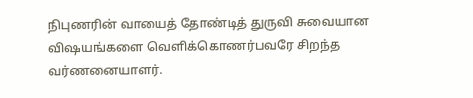நிபுணரின் வாயைத் தோண்டித் துருவி சுவையான விஷயங்களை வெளிக்கொணர்பவரே சிறந்த வர்ணனையாளர்.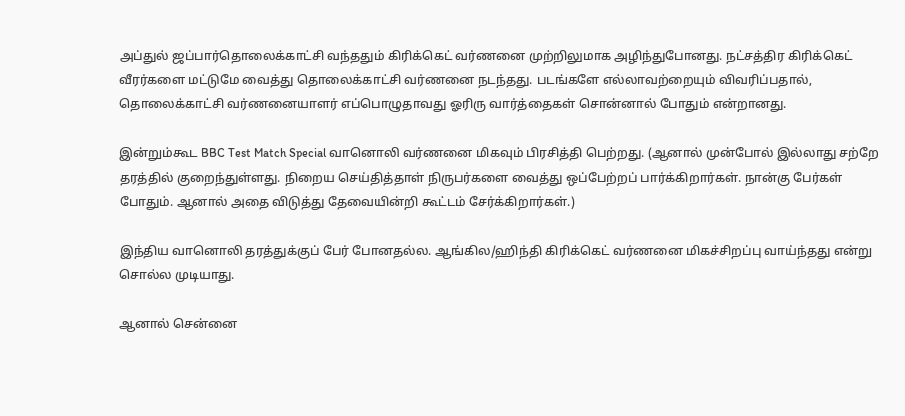அப்துல் ஜப்பார்தொலைக்காட்சி வந்ததும் கிரிக்கெட் வர்ணனை முற்றிலுமாக அழிந்துபோனது. நட்சத்திர கிரிக்கெட் வீரர்களை மட்டுமே வைத்து தொலைக்காட்சி வர்ணனை நடந்தது. படங்களே எல்லாவற்றையும் விவரிப்பதால், தொலைக்காட்சி வர்ணனையாளர் எப்பொழுதாவது ஓரிரு வார்த்தைகள் சொன்னால் போதும் என்றானது.

இன்றும்கூட BBC Test Match Special வானொலி வர்ணனை மிகவும் பிரசித்தி பெற்றது. (ஆனால் முன்போல் இல்லாது சற்றே தரத்தில் குறைந்துள்ளது. நிறைய செய்தித்தாள் நிருபர்களை வைத்து ஒப்பேற்றப் பார்க்கிறார்கள். நான்கு பேர்கள் போதும். ஆனால் அதை விடுத்து தேவையின்றி கூட்டம் சேர்க்கிறார்கள்.)

இந்திய வானொலி தரத்துக்குப் பேர் போனதல்ல. ஆங்கில/ஹிந்தி கிரிக்கெட் வர்ணனை மிகச்சிறப்பு வாய்ந்தது என்று சொல்ல முடியாது.

ஆனால் சென்னை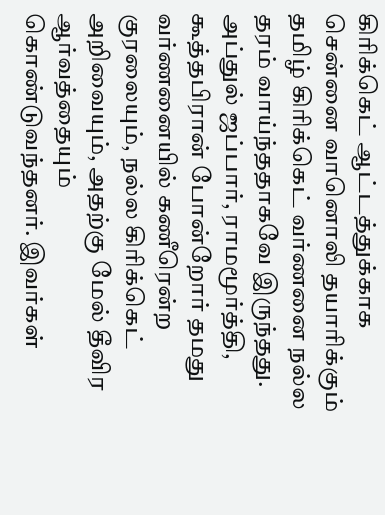கிரிக்கெட் ஆட்டத்துக்காக சென்னை வானொலி தயாரிக்கும் தமிழ் கிரிக்கெட் வர்ணனை நல்ல தரம் வாய்ந்ததாகவே இருந்தது. அப்துல் ஜப்பார், ராமமூர்த்தி, கூத்தபிரான் போன்றோர் தமது வர்ணனையில் கணீரென்ற குரலையும், நல்ல கிரிக்கெட் அறிவையும், அதற்கு மேல் தீவிர ஆர்வத்தையும் கொண்டுவந்தனர். இவர்கள்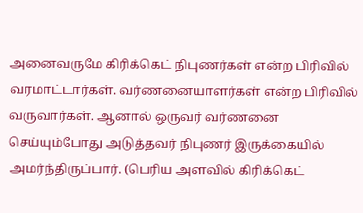அனைவருமே கிரிக்கெட் நிபுணர்கள் என்ற பிரிவில் வரமாட்டார்கள். வர்ணனையாளர்கள் என்ற பிரிவில் வருவார்கள். ஆனால் ஒருவர் வர்ணனை செய்யும்போது அடுத்தவர் நிபுணர் இருக்கையில் அமர்ந்திருப்பார். (பெரிய அளவில் கிரிக்கெட்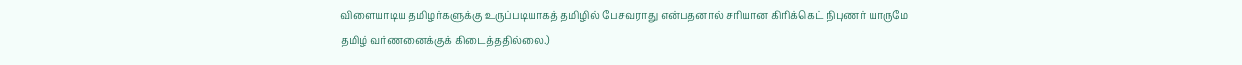விளையாடிய தமிழர்களுக்கு உருப்படியாகத் தமிழில் பேசவராது என்பதனால் சரியான கிரிக்கெட் நிபுணர் யாருமே தமிழ் வர்ணனைக்குக் கிடைத்ததில்லை.)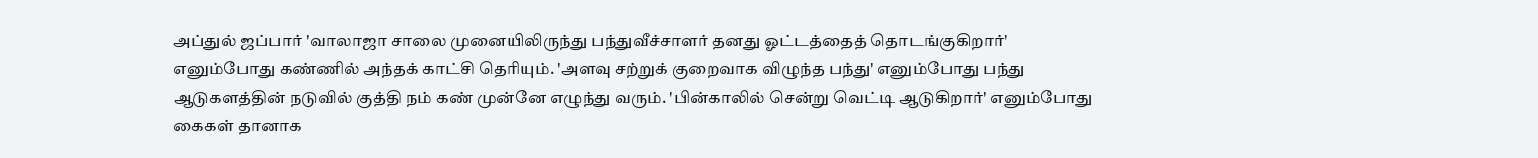அப்துல் ஜப்பார் 'வாலாஜா சாலை முனையிலிருந்து பந்துவீச்சாளர் தனது ஓட்டத்தைத் தொடங்குகிறார்' எனும்போது கண்ணில் அந்தக் காட்சி தெரியும். 'அளவு சற்றுக் குறைவாக விழுந்த பந்து' எனும்போது பந்து ஆடுகளத்தின் நடுவில் குத்தி நம் கண் முன்னே எழுந்து வரும். 'பின்காலில் சென்று வெட்டி ஆடுகிறார்' எனும்போது கைகள் தானாக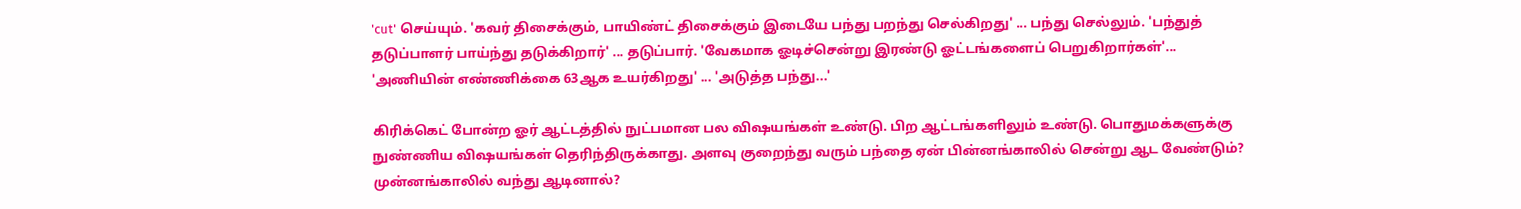'cut' செய்யும். 'கவர் திசைக்கும், பாயிண்ட் திசைக்கும் இடையே பந்து பறந்து செல்கிறது' ... பந்து செல்லும். 'பந்துத் தடுப்பாளர் பாய்ந்து தடுக்கிறார்' ... தடுப்பார். 'வேகமாக ஓடிச்சென்று இரண்டு ஓட்டங்களைப் பெறுகிறார்கள்'... 'அணியின் எண்ணிக்கை 63ஆக உயர்கிறது' ... 'அடுத்த பந்து...'

கிரிக்கெட் போன்ற ஓர் ஆட்டத்தில் நுட்பமான பல விஷயங்கள் உண்டு. பிற ஆட்டங்களிலும் உண்டு. பொதுமக்களுக்கு நுண்ணிய விஷயங்கள் தெரிந்திருக்காது. அளவு குறைந்து வரும் பந்தை ஏன் பின்னங்காலில் சென்று ஆட வேண்டும்? முன்னங்காலில் வந்து ஆடினால்?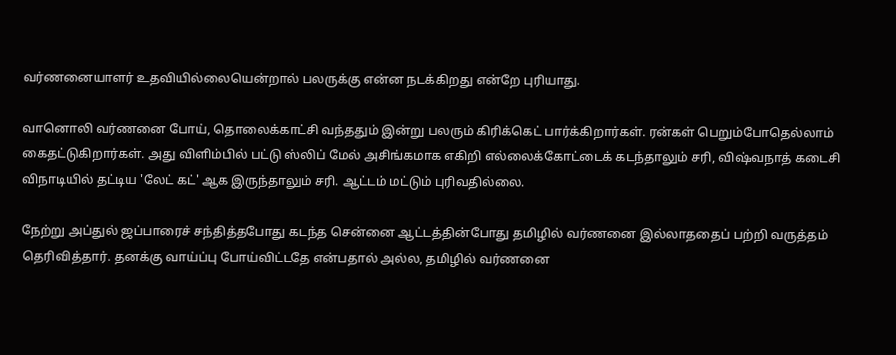வர்ணனையாளர் உதவியில்லையென்றால் பலருக்கு என்ன நடக்கிறது என்றே புரியாது.

வானொலி வர்ணனை போய், தொலைக்காட்சி வந்ததும் இன்று பலரும் கிரிக்கெட் பார்க்கிறார்கள். ரன்கள் பெறும்போதெல்லாம் கைதட்டுகிறார்கள். அது விளிம்பில் பட்டு ஸ்லிப் மேல் அசிங்கமாக எகிறி எல்லைக்கோட்டைக் கடந்தாலும் சரி, விஷ்வநாத் கடைசி விநாடியில் தட்டிய 'லேட் கட்' ஆக இருந்தாலும் சரி. ஆட்டம் மட்டும் புரிவதில்லை.

நேற்று அப்துல் ஜப்பாரைச் சந்தித்தபோது கடந்த சென்னை ஆட்டத்தின்போது தமிழில் வர்ணனை இல்லாததைப் பற்றி வருத்தம் தெரிவித்தார். தனக்கு வாய்ப்பு போய்விட்டதே என்பதால் அல்ல, தமிழில் வர்ணனை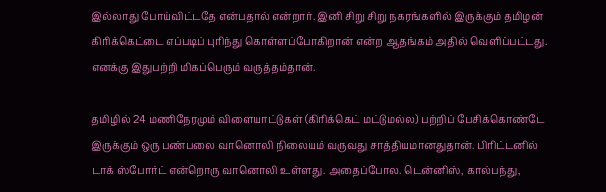இல்லாது போய்விட்டதே என்பதால் என்றார். இனி சிறு சிறு நகரங்களில் இருக்கும் தமிழன் கிரிக்கெட்டை எப்படிப் புரிந்து கொள்ளப்போகிறான் என்ற ஆதங்கம் அதில் வெளிப்பட்டது. எனக்கு இதுபற்றி மிகப்பெரும் வருத்தம்தான்.

தமிழில் 24 மணிநேரமும் விளையாட்டுகள் (கிரிக்கெட் மட்டுமல்ல) பற்றிப் பேசிக்கொண்டே இருக்கும் ஒரு பண்பலை வானொலி நிலையம் வருவது சாத்தியமானதுதான். பிரிட்டனில் டாக் ஸ்போர்ட் என்றொரு வானொலி உள்ளது. அதைப்போல. டென்னிஸ், கால்பந்து,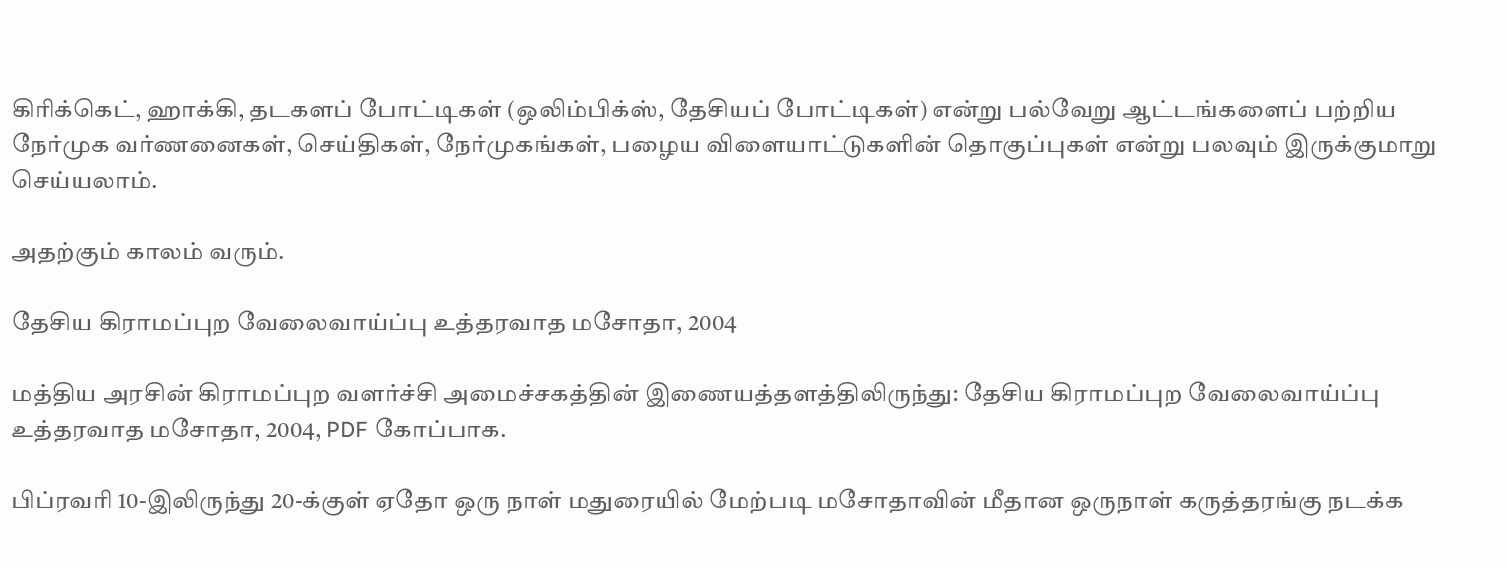கிரிக்கெட், ஹாக்கி, தடகளப் போட்டிகள் (ஒலிம்பிக்ஸ், தேசியப் போட்டிகள்) என்று பல்வேறு ஆட்டங்களைப் பற்றிய நேர்முக வர்ணனைகள், செய்திகள், நேர்முகங்கள், பழைய விளையாட்டுகளின் தொகுப்புகள் என்று பலவும் இருக்குமாறு செய்யலாம்.

அதற்கும் காலம் வரும்.

தேசிய கிராமப்புற வேலைவாய்ப்பு உத்தரவாத மசோதா, 2004

மத்திய அரசின் கிராமப்புற வளர்ச்சி அமைச்சகத்தின் இணையத்தளத்திலிருந்து: தேசிய கிராமப்புற வேலைவாய்ப்பு உத்தரவாத மசோதா, 2004, PDF கோப்பாக.

பிப்ரவரி 10-இலிருந்து 20-க்குள் ஏதோ ஒரு நாள் மதுரையில் மேற்படி மசோதாவின் மீதான ஒருநாள் கருத்தரங்கு நடக்க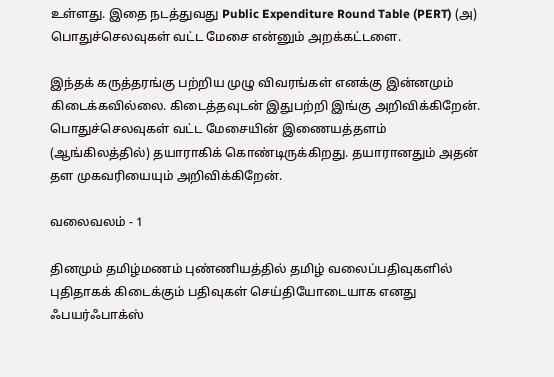உள்ளது. இதை நடத்துவது Public Expenditure Round Table (PERT) (அ) பொதுச்செலவுகள் வட்ட மேசை என்னும் அறக்கட்டளை.

இந்தக் கருத்தரங்கு பற்றிய முழு விவரங்கள் எனக்கு இன்னமும் கிடைக்கவில்லை. கிடைத்தவுடன் இதுபற்றி இங்கு அறிவிக்கிறேன். பொதுச்செலவுகள் வட்ட மேசையின் இணையத்தளம் (ஆங்கிலத்தில்) தயாராகிக் கொண்டிருக்கிறது. தயாரானதும் அதன் தள முகவரியையும் அறிவிக்கிறேன்.

வலைவலம் - 1

தினமும் தமிழ்மணம் புண்ணியத்தில் தமிழ் வலைப்பதிவுகளில் புதிதாகக் கிடைக்கும் பதிவுகள் செய்தியோடையாக எனது ஃபயர்ஃபாக்ஸ்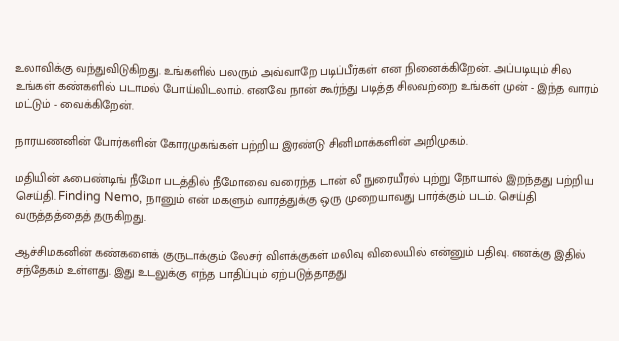உலாவிக்கு வந்துவிடுகிறது. உங்களில் பலரும் அவ்வாறே படிப்பீர்கள் என நினைக்கிறேன். அப்படியும் சில உங்கள் கண்களில் படாமல் போய்விடலாம். எனவே நான் கூர்ந்து படித்த சிலவற்றை உங்கள் முன் - இந்த வாரம் மட்டும் - வைக்கிறேன்.

நாரயணனின் போர்களின் கோரமுகங்கள் பற்றிய இரண்டு சினிமாக்களின் அறிமுகம்.

மதியின் ஃபைண்டிங் நீமோ படத்தில் நீமோவை வரைந்த டான் லீ நுரையீரல் புற்று நோயால் இறந்தது பற்றிய செய்தி. Finding Nemo, நானும் என் மகளும் வாரத்துக்கு ஒரு முறையாவது பார்க்கும் படம். செய்தி வருத்தத்தைத் தருகிறது.

ஆச்சிமகனின் கண்களைக் குருடாக்கும் லேசர் விளக்குகள் மலிவு விலையில் என்னும் பதிவு. எனக்கு இதில் சந்தேகம் உள்ளது. இது உடலுக்கு எந்த பாதிப்பும் ஏற்படுத்தாதது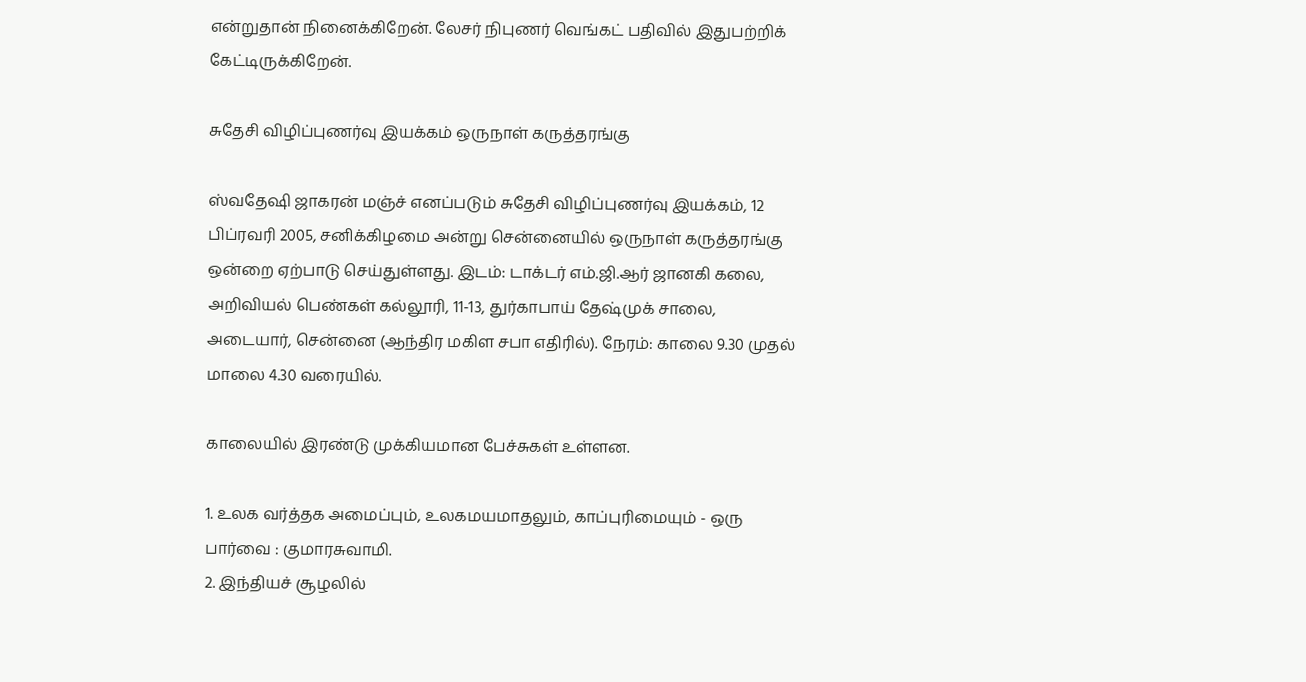என்றுதான் நினைக்கிறேன். லேசர் நிபுணர் வெங்கட் பதிவில் இதுபற்றிக் கேட்டிருக்கிறேன்.

சுதேசி விழிப்புணர்வு இயக்கம் ஒருநாள் கருத்தரங்கு

ஸ்வதேஷி ஜாகரன் மஞ்ச் எனப்படும் சுதேசி விழிப்புணர்வு இயக்கம், 12 பிப்ரவரி 2005, சனிக்கிழமை அன்று சென்னையில் ஒருநாள் கருத்தரங்கு ஒன்றை ஏற்பாடு செய்துள்ளது. இடம்: டாக்டர் எம்.ஜி.ஆர் ஜானகி கலை, அறிவியல் பெண்கள் கல்லூரி, 11-13, துர்காபாய் தேஷ்முக் சாலை, அடையார், சென்னை (ஆந்திர மகிள சபா எதிரில்). நேரம்: காலை 9.30 முதல் மாலை 4.30 வரையில்.

காலையில் இரண்டு முக்கியமான பேச்சுகள் உள்ளன.

1. உலக வர்த்தக அமைப்பும், உலகமயமாதலும், காப்புரிமையும் - ஒரு பார்வை : குமாரசுவாமி.
2. இந்தியச் சூழலில்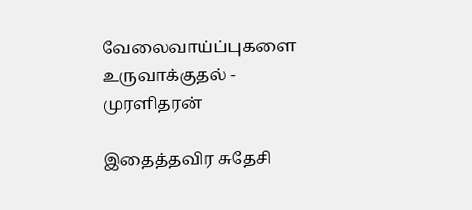வேலைவாய்ப்புகளை உருவாக்குதல் - முரளிதரன்

இதைத்தவிர சுதேசி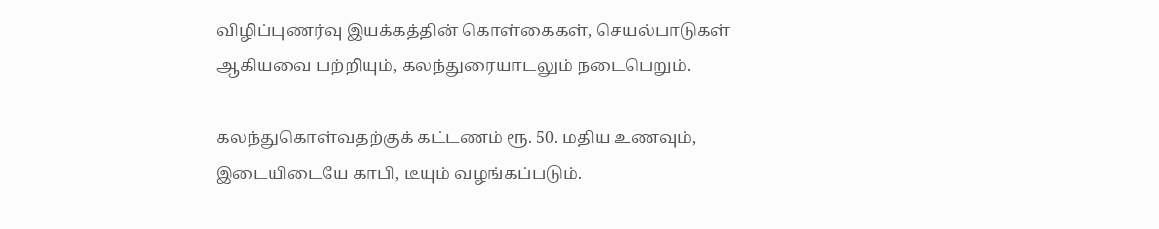விழிப்புணர்வு இயக்கத்தின் கொள்கைகள், செயல்பாடுகள் ஆகியவை பற்றியும், கலந்துரையாடலும் நடைபெறும்.

கலந்துகொள்வதற்குக் கட்டணம் ரூ. 50. மதிய உணவும், இடையிடையே காபி, டீயும் வழங்கப்படும்.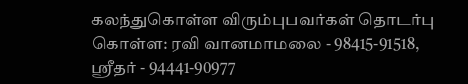கலந்துகொள்ள விரும்புபவர்கள் தொடர்பு கொள்ள: ரவி வானமாமலை - 98415-91518, ஸ்ரீதர் - 94441-90977